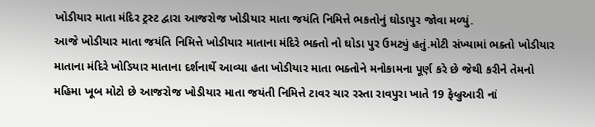ખોડીયાર માતા મંદિર ટ્રસ્ટ દ્વારા આજરોજ ખોડીયાર માતા જયંતિ નિમિત્તે ભકતોનું ઘોડાપુર જોવા મળ્યું.
આજે ખોડીયાર માતા જયંતિ નિમિત્તે ખોડીયાર માતાના મંદિરે ભક્તો નો ઘોડા પુર ઉમટ્યું હતું.મોટી સંખ્યામાં ભક્તો ખોડીયાર માતાના મંદિરે ખોડિયાર માતાના દર્શનાર્થે આવ્યા હતા ખોડીયાર માતા ભક્તોને મનોકામના પૂર્ણ કરે છે જેથી કરીને તેમનો મહિમા ખૂબ મોટો છે આજરોજ ખોડીયાર માતા જયંતી નિમિત્તે ટાવર ચાર રસ્તા રાવપુરા ખાતે 19 ફેબ્રુઆરી નાં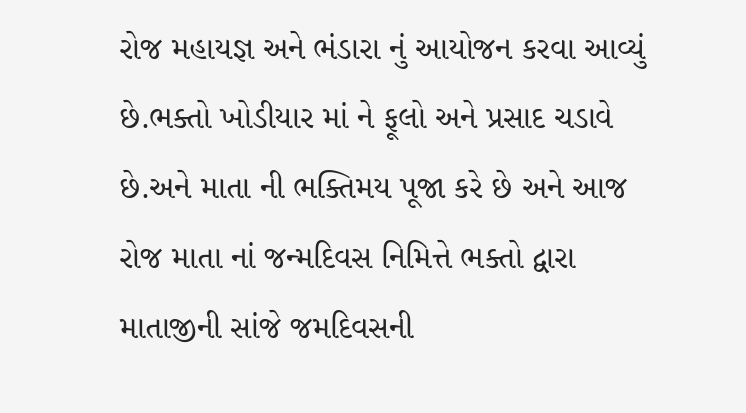રોજ મહાયજ્ઞ અને ભંડારા નું આયોજન કરવા આવ્યું છે.ભક્તો ખોડીયાર માં ને ફૂલો અને પ્રસાદ ચડાવે છે.અને માતા ની ભક્તિમય પૂજા કરે છે અને આજ રોજ માતા નાં જન્મદિવસ નિમિત્તે ભક્તો દ્વારા માતાજીની સાંજે જમદિવસની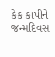કેક કાપીને જન્મદિવસ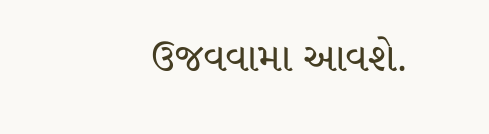ઉજવવામા આવશે.